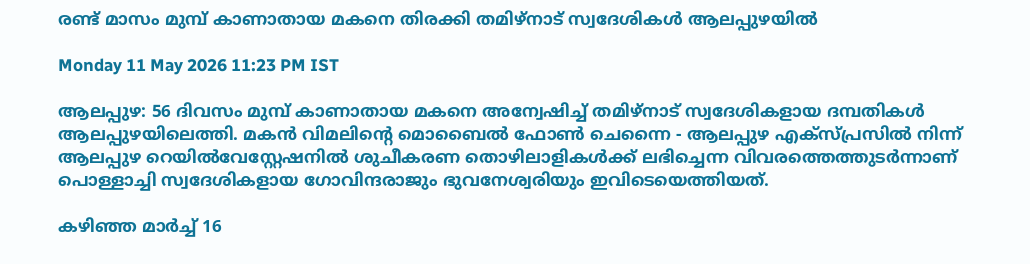രണ്ട് മാസം മുമ്പ് കാണാതായ മകനെ തിരക്കി തമിഴ്നാട് സ്വദേശികൾ ആലപ്പുഴയിൽ

Monday 11 May 2026 11:23 PM IST

ആലപ്പുഴ: 56 ദിവസം മുമ്പ് കാണാതായ മകനെ അന്വേഷിച്ച് തമിഴ്നാട് സ്വദേശികളായ ദമ്പതികൾ ആലപ്പുഴയിലെത്തി. മകൻ വിമലിന്റെ മൊബൈൽ ഫോൺ ചെന്നൈ - ആലപ്പുഴ എക്സ്പ്രസിൽ നിന്ന് ആലപ്പുഴ റെയിൽവേസ്റ്റേഷനിൽ ശുചീകരണ തൊഴിലാളികൾക്ക് ലഭിച്ചെന്ന വിവരത്തെത്തുടർന്നാണ് പൊള്ളാച്ചി സ്വദേശികളായ ഗോവിന്ദരാജും ഭുവനേശ്വരിയും ഇവിടെയെത്തിയത്.

കഴിഞ്ഞ മാർച്ച് 16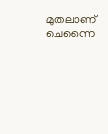മുതലാണ് ചെന്നൈ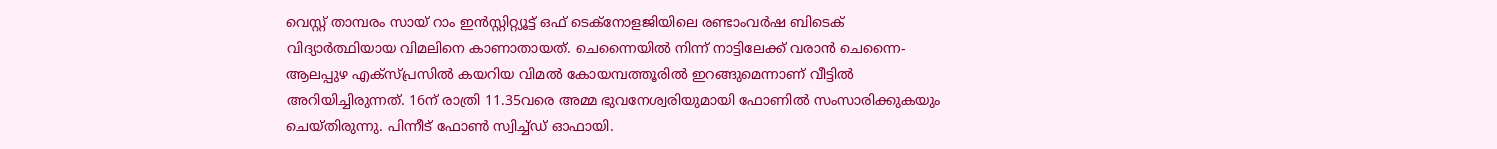വെസ്റ്റ് താമ്പരം സായ് റാം ഇൻസ്റ്റിറ്റ്യൂട്ട് ഒഫ് ടെക്നോളജിയിലെ രണ്ടാംവർഷ ബിടെക് വിദ്യാ‌ർത്ഥിയായ വിമലിനെ കാണാതായത്. ചെന്നൈയിൽ നിന്ന് നാട്ടിലേക്ക് വരാൻ ചെന്നൈ- ആലപ്പുഴ എക്സ്പ്രസിൽ കയറിയ വിമൽ കോയമ്പത്തൂരിൽ ഇറങ്ങുമെന്നാണ് വീട്ടിൽ അറിയിച്ചിരുന്നത്. 16ന് രാത്രി 11.35വരെ അമ്മ ഭുവനേശ്വരിയുമായി ഫോണിൽ സംസാരിക്കുകയും ചെയ്തിരുന്നു. പിന്നീട് ഫോൺ സ്വിച്ച്ഡ് ഓഫായി.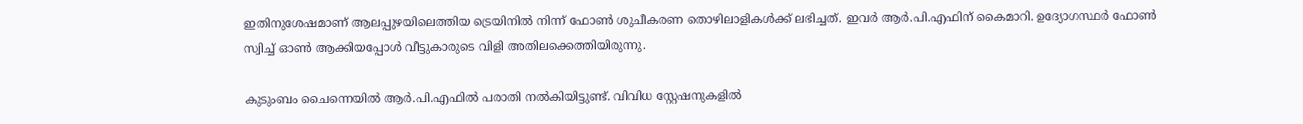ഇതിനുശേഷമാണ് ആലപ്പുഴയിലെത്തിയ ട്രെയിനിൽ നിന്ന് ഫോൺ ശുചീകരണ തൊഴിലാളികൾക്ക് ലഭിച്ചത്. ഇവർ ആർ.പി.എഫിന് കൈമാറി. ഉദ്യോഗസ്ഥർ ഫോൺ സ്വിച്ച് ഓൺ ആക്കിയപ്പോൾ വീട്ടുകാരുടെ വിളി അതിലക്കെത്തിയിരുന്നു.

കുടുംബം ചൈന്നെയിൽ ആർ.പി.എഫിൽ പരാതി നൽകിയിട്ടുണ്ട്. വിവിധ സ്റ്റേഷനുകളിൽ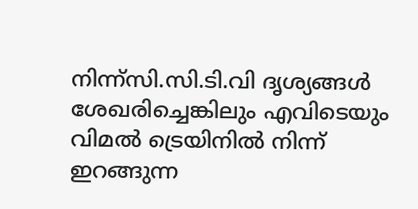നിന്ന്സി.സി.ടി.വി ദൃശ്യങ്ങൾ ശേഖരിച്ചെങ്കിലും എവിടെയും വിമൽ ട്രെയിനിൽ നിന്ന് ഇറങ്ങുന്ന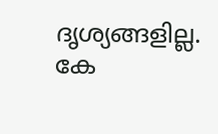ദൃശ്യങ്ങളില്ല. കേ